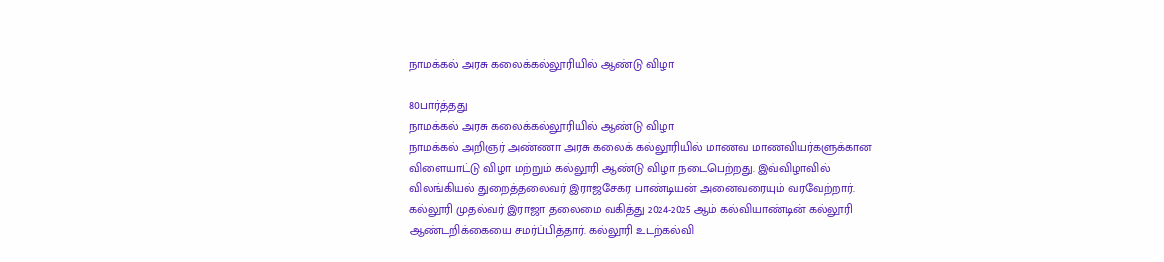நாமக்கல் அரசு கலைக்கல்லூரியில் ஆண்டு விழா

80பார்த்தது
நாமக்கல் அரசு கலைக்கல்லூரியில் ஆண்டு விழா
நாமக்கல் அறிஞர் அண்ணா அரசு கலைக் கல்லூரியில் மாணவ மாணவியர்களுக்கான விளையாட்டு விழா மற்றும் கல்லூரி ஆண்டு விழா நடைபெற்றது. இவ்விழாவில் விலங்கியல் துறைத்தலைவர் இராஜசேகர பாண்டியன் அனைவரையும் வரவேற்றார். கல்லூரி முதல்வர் இராஜா தலைமை வகித்து 2024-2025 ஆம் கல்வியாண்டின் கல்லூரி ஆண்டறிக்கையை சமர்ப்பித்தார். கல்லூரி உடற்கல்வி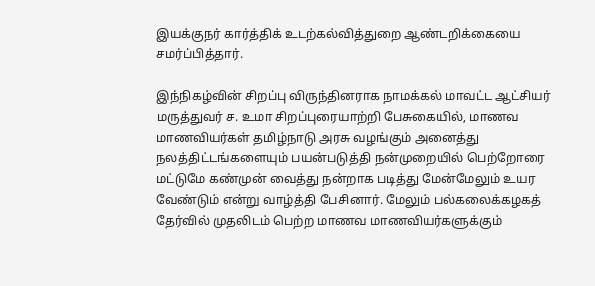இயக்குநர் கார்த்திக் உடற்கல்வித்துறை ஆண்டறிக்கையை சமர்ப்பித்தார்.

இந்நிகழ்வின் சிறப்பு விருந்தினராக நாமக்கல் மாவட்ட ஆட்சியர் மருத்துவர் ச. உமா சிறப்புரையாற்றி பேசுகையில், மாணவ மாணவியர்கள் தமிழ்நாடு அரசு வழங்கும் அனைத்து நலத்திட்டங்களையும் பயன்படுத்தி நன்முறையில் பெற்றோரை மட்டுமே கண்முன் வைத்து நன்றாக படித்து மேன்மேலும் உயர வேண்டும் என்று வாழ்த்தி பேசினார். மேலும் பல்கலைக்கழகத் தேர்வில் முதலிடம் பெற்ற மாணவ மாணவியர்களுக்கும்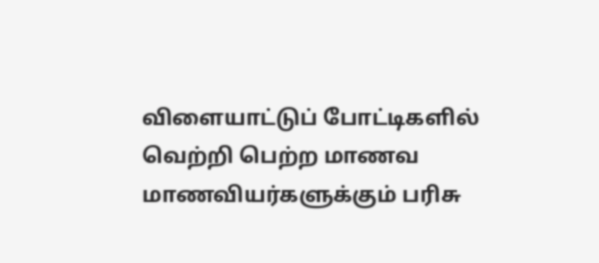விளையாட்டுப் போட்டிகளில் வெற்றி பெற்ற மாணவ மாணவியர்களுக்கும் பரிசு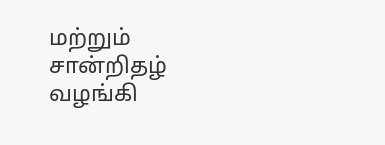மற்றும் சான்றிதழ் வழங்கி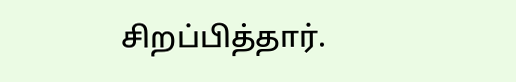சிறப்பித்தார்.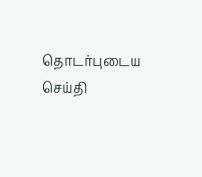தொடர்புடைய செய்தி